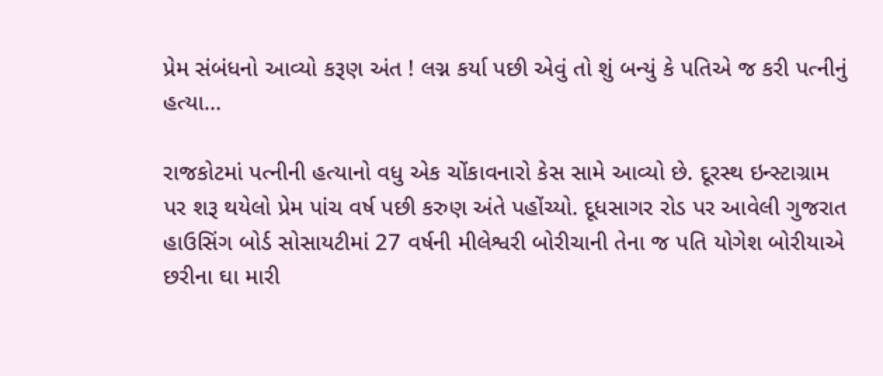પ્રેમ સંબંધનો આવ્યો કરૂણ અંત ! લગ્ન કર્યા પછી એવું તો શું બન્યું કે પતિએ જ કરી પત્નીનું હત્યા…

રાજકોટમાં પત્નીની હત્યાનો વધુ એક ચોંકાવનારો કેસ સામે આવ્યો છે. દૂરસ્થ ઇન્સ્ટાગ્રામ પર શરૂ થયેલો પ્રેમ પાંચ વર્ષ પછી કરુણ અંતે પહોંચ્યો. દૂધસાગર રોડ પર આવેલી ગુજરાત હાઉસિંગ બોર્ડ સોસાયટીમાં 27 વર્ષની મીલેશ્વરી બોરીચાની તેના જ પતિ યોગેશ બોરીયાએ છરીના ઘા મારી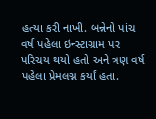હત્યા કરી નાખી. બન્નેનો પાંચ વર્ષ પહેલા ઇન્સ્ટાગ્રામ પર પરિચય થયો હતો અને ત્રણ વર્ષ પહેલા પ્રેમલગ્ન કર્યાં હતા.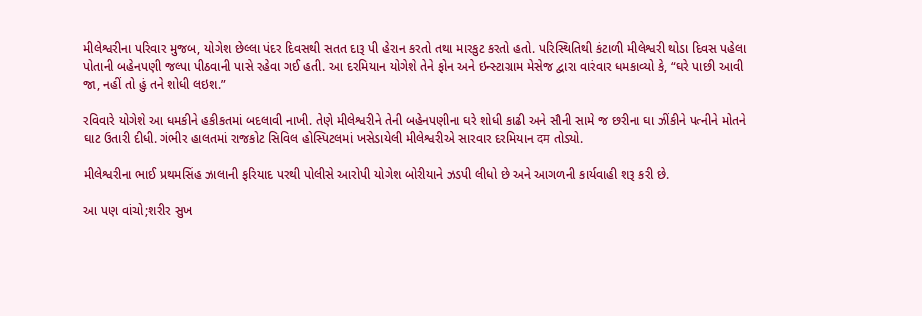મીલેશ્વરીના પરિવાર મુજબ, યોગેશ છેલ્લા પંદર દિવસથી સતત દારૂ પી હેરાન કરતો તથા મારકુટ કરતો હતો. પરિસ્થિતિથી કંટાળી મીલેશ્વરી થોડા દિવસ પહેલા પોતાની બહેનપણી જલ્પા પીઠવાની પાસે રહેવા ગઈ હતી. આ દરમિયાન યોગેશે તેને ફોન અને ઇન્સ્ટાગ્રામ મેસેજ દ્વારા વારંવાર ધમકાવ્યો કે, “ઘરે પાછી આવી જા, નહીં તો હું તને શોધી લઇશ.”

રવિવારે યોગેશે આ ધમકીને હકીકતમાં બદલાવી નાખી. તેણે મીલેશ્વરીને તેની બહેનપણીના ઘરે શોધી કાઢી અને સૌની સામે જ છરીના ઘા ઝીંકીને પત્નીને મોતને ઘાટ ઉતારી દીધી. ગંભીર હાલતમાં રાજકોટ સિવિલ હોસ્પિટલમાં ખસેડાયેલી મીલેશ્વરીએ સારવાર દરમિયાન दम તોડ્યો.

મીલેશ્વરીના ભાઈ પ્રથમસિંહ ઝાલાની ફરિયાદ પરથી પોલીસે આરોપી યોગેશ બોરીયાને ઝડપી લીધો છે અને આગળની કાર્યવાહી શરૂ કરી છે.

આ પણ વાંચો;શરીર સુખ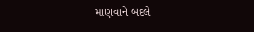માણવાને બદલે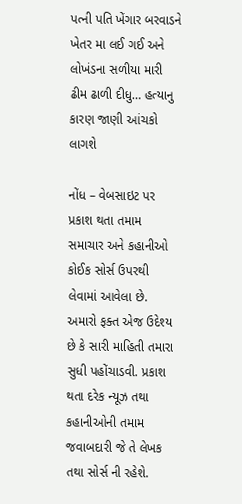પત્ની પતિ ખેંગાર બરવાડને ખેતર મા લઈ ગઈ અને લોખંડના સળીયા મારી ઢીમ ઢાળી દીધુ… હત્યાનુ કારણ જાણી આંચકો લાગશે

નોંધ – વેબસાઇટ પર પ્રકાશ થતા તમામ સમાચાર અને કહાનીઓ કોઈક સોર્સ ઉપરથી લેવામાં આવેલા છે. અમારો ફક્ત એજ ઉદેશ્ય છે કે સારી માહિતી તમારા સુધી પહોંચાડવી. પ્રકાશ થતા દરેક ન્યૂઝ તથા કહાનીઓની તમામ જવાબદારી જે તે લેખક તથા સોર્સ ની રહેશે.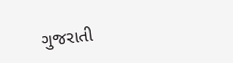ગુજરાતી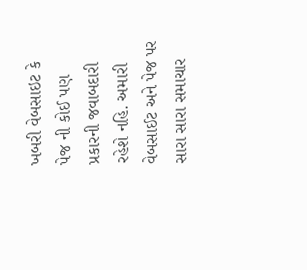ખબરી વેબસાઇટ કે પેજ ની કોઈ પણ પ્રકારની જવાબદારી રહેશે નહિ. અમારી વેબસાઈટ અને પેજ પર સારા સારા સમાચાર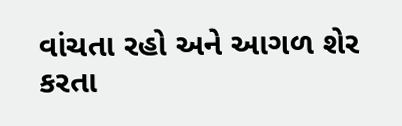વાંચતા રહો અને આગળ શેર કરતા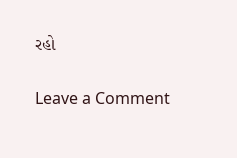રહો

Leave a Comment